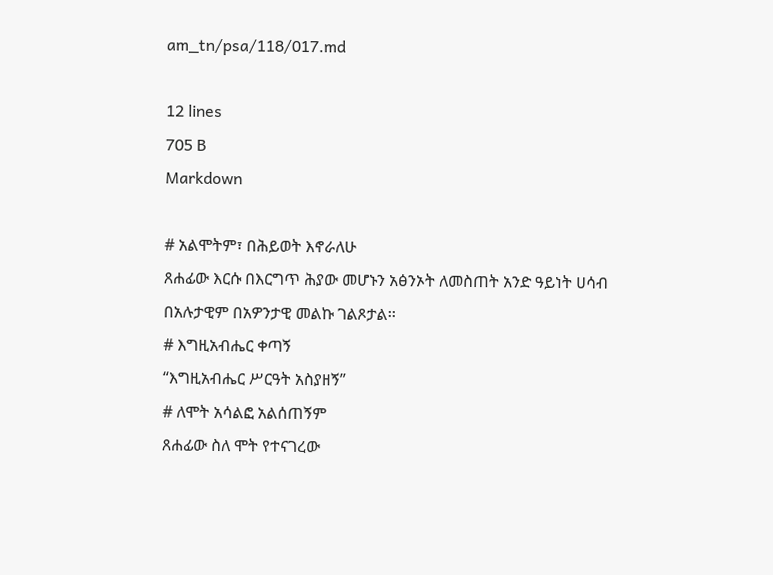am_tn/psa/118/017.md

12 lines
705 B
Markdown

# አልሞትም፣ በሕይወት እኖራለሁ
ጸሐፊው እርሱ በእርግጥ ሕያው መሆኑን አፅንኦት ለመስጠት አንድ ዓይነት ሀሳብ በአሉታዊም በአዎንታዊ መልኩ ገልጾታል፡፡
# እግዚአብሔር ቀጣኝ
“እግዚአብሔር ሥርዓት አስያዘኝ”
# ለሞት አሳልፎ አልሰጠኝም
ጸሐፊው ስለ ሞት የተናገረው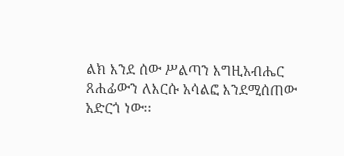ልክ እንደ ሰው ሥልጣን እግዚአብሔር ጸሐፊውን ለእርሱ አሳልፎ እንደሚሰጠው አድርጎ ነው፡፡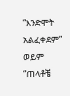“እንድሞት አልፈቀደም” ወይም “ጠላቶቼ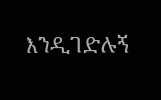እንዲገድሉኝ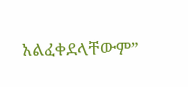አልፈቀደላቸውም”